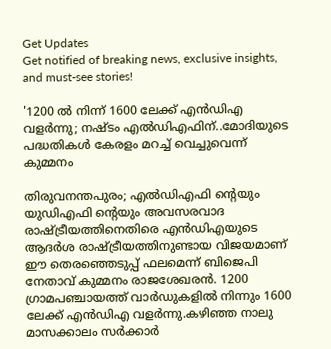Get Updates
Get notified of breaking news, exclusive insights, and must-see stories!

'1200 ൽ നിന്ന് 1600 ലേക്ക് എൻഡിഎ വളർന്നു; നഷ്ടം എൽഡിഎഫിന്..മോദിയുടെ പദ്ധതികൾ കേരളം മറച്ച് വെച്ചുവെന്ന് കുമ്മനം

തിരുവനന്തപുരം; എൽഡിഎഫി ന്റെയും യുഡിഎഫി ന്റെയും അവസരവാദ രാഷ്ട്രീയത്തിനെതിരെ എൻഡിഎയുടെ ആദർശ രാഷ്ട്രീയത്തിനുണ്ടായ വിജയമാണ് ഈ തെരഞ്ഞെടുപ്പ് ഫലമെന്ന് ബിജെപി നേതാവ് കുമ്മനം രാജശേഖരൻ. 1200 ഗ്രാമപഞ്ചായത്ത് വാർഡുകളിൽ നിന്നും 1600 ലേക്ക് എൻഡിഎ വളർന്നു.കഴിഞ്ഞ നാലു മാസക്കാലം സർക്കാർ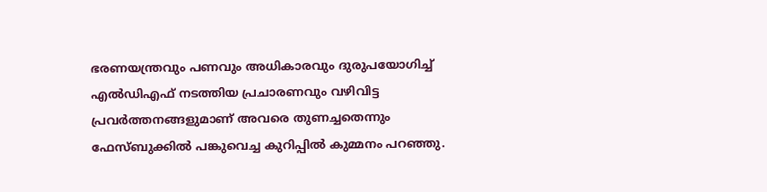ഭരണയന്ത്രവും പണവും അധികാരവും ദുരുപയോഗിച്ച് എൽഡിഎഫ് നടത്തിയ പ്രചാരണവും വഴിവിട്ട പ്രവർത്തനങ്ങളുമാണ് അവരെ തുണച്ചതെന്നും ഫേസ്ബുക്കിൽ പങ്കുവെച്ച കുറിപ്പിൽ കുമ്മനം പറ‍ഞ്ഞു.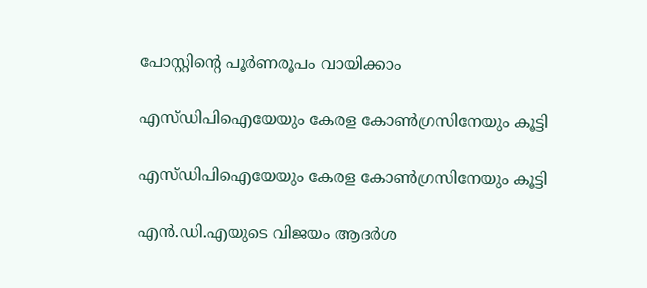പോസ്റ്റിന്റെ പൂർണരൂപം വായിക്കാം

എസ്ഡിപിഐയേയും കേരള കോൺഗ്രസിനേയും കൂട്ടി

എസ്ഡിപിഐയേയും കേരള കോൺഗ്രസിനേയും കൂട്ടി

എൻ.ഡി.എയുടെ വിജയം ആദർശ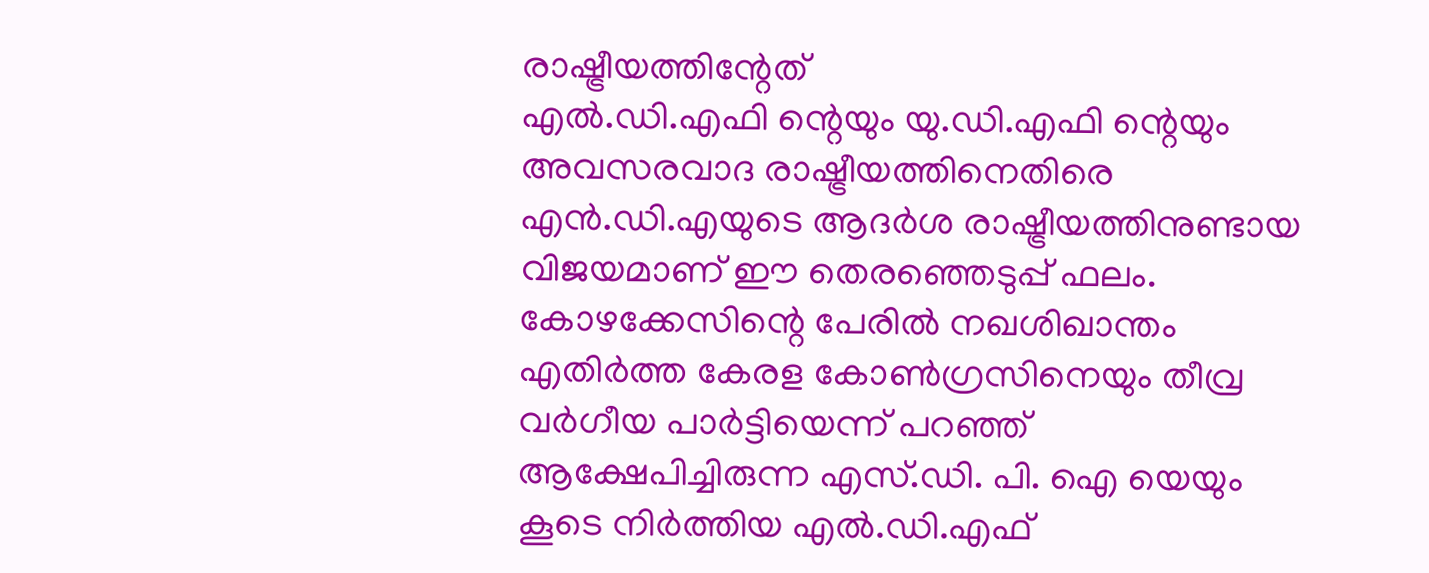രാഷ്ട്രീയത്തിന്റേത്
എൽ.ഡി.എഫി ന്റെയും യു.ഡി.എഫി ന്റെയും അവസരവാദ രാഷ്ട്രീയത്തിനെതിരെ എൻ.ഡി.എയുടെ ആദർശ രാഷ്ട്രീയത്തിനുണ്ടായ വിജയമാണ് ഈ തെരഞ്ഞെടുപ്പ് ഫലം. കോഴക്കേസിന്റെ പേരിൽ നഖശിഖാന്തം എതിർത്ത കേരള കോൺഗ്രസിനെയും തീവ്ര വർഗീയ പാർട്ടിയെന്ന് പറഞ്ഞ് ആക്ഷേപിച്ചിരുന്ന എസ്.ഡി. പി. ഐ യെയും കൂടെ നിർത്തിയ എൽ.ഡി.എഫ്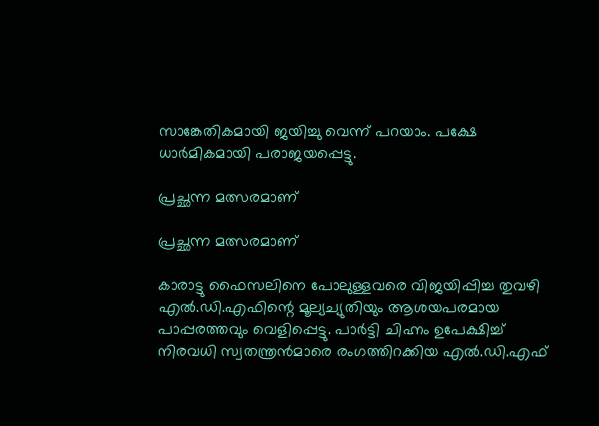സാങ്കേതികമായി ജയിച്ചു വെന്ന് പറയാം. പക്ഷേ ധാർമികമായി പരാജയപ്പെട്ടു.

പ്രച്ഛന്ന മത്സരമാണ്

പ്രച്ഛന്ന മത്സരമാണ്

കാരാട്ടു ഫൈസലിനെ പോലുള്ളവരെ വിജയിപ്പിച്ച തുവഴി എൽ.ഡി.എഫിന്റെ മൂല്യച്യുതിയും ആശയപരമായ പാപ്പരത്തവും വെളിപ്പെട്ടു. പാർട്ടി ചിഹ്നം ഉപേക്ഷിച്ച് നിരവധി സ്വതന്ത്രൻമാരെ രംഗത്തിറക്കിയ എൽ.ഡി.എഫ്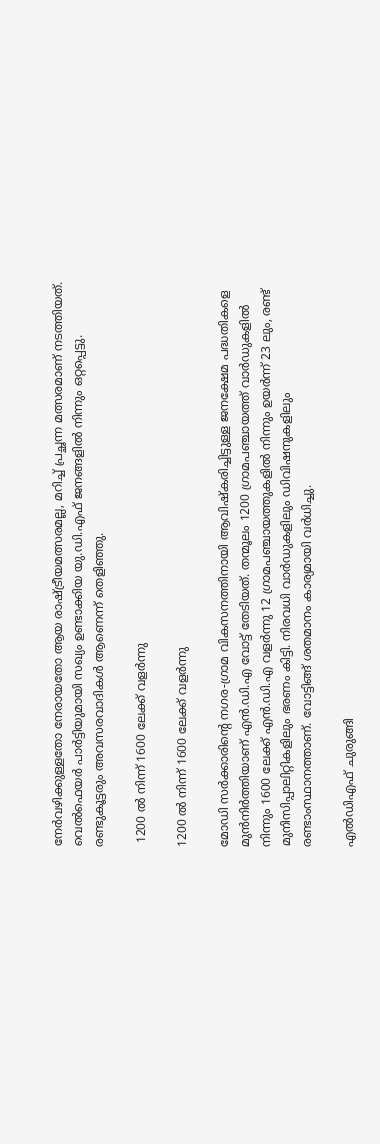നേർവഴിക്കുള്ളതോ നേരായതോ ആയ രാഷ്ട്രീയമത്സരമല്ല, മറിച്ച് പ്രച്ഛന്ന മത്സരമാണ് നടത്തിയത്. വെൽഫെയർ പാർട്ടിയുമായി സഖ്യം ഉണ്ടാക്കിയ യു.ഡി.എഫ് ജനങ്ങളിൽ നിന്നും ഒറ്റപ്പെട്ടു. രണ്ടുകൂട്ടരും അവസരവാദികൾ ആണെന്ന് തെളിഞ്ഞു.

 1200 ൽ നിന്ന് 1600 ലേക്ക് വളർന്നു

1200 ൽ നിന്ന് 1600 ലേക്ക് വളർന്നു

മോഡി സർക്കാരിന്റെ നഗര-ഗ്രാമ വികസനത്തിനായി ആവിഷ്കരിച്ചിട്ടുള്ള ജനക്ഷേമ പദ്ധതികളെ മുൻനിർത്തിയാണ് എൻ.ഡി.എ വോട്ട് തേടിയത്. തന്മൂലം 1200 ഗ്രാമപഞ്ചായത്ത് വാർഡുകളിൽ നിന്നും 1600 ലേക്ക് എൻ.ഡി.എ വളർന്നു 12 ഗ്രാമപഞ്ചായത്തുകളിൽ നിന്നും ഉയർന്ന് 23 ലും, രണ്ട് മുനിസിപ്പാലിറ്റികളിലും ഭരണം കിട്ടി. നിരവധി വാർഡുകളിലും ഡിവിഷനുകളിലും രണ്ടാംസ്ഥാനത്താണ്. വോട്ടിങ്ങ് ശതമാനം കാര്യമായി വർധിച്ചു.

എൽഡിഎഫ് ചുരുങ്ങി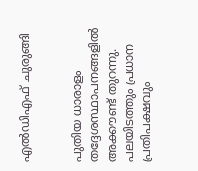എൽഡിഎഫ് ചുരുങ്ങി


പുതിയ ധാരാളം തദ്ദേശസ്ഥാപനങ്ങളിൽ അക്കൗണ്ട് തുറന്നു. പലയിടത്തും പ്രധാന പ്രതിപക്ഷവും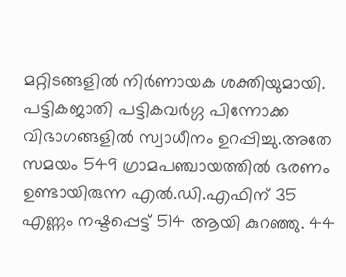മറ്റിടങ്ങളിൽ നിർണായക ശക്തിയുമായി. പട്ടികജാതി പട്ടികവർഗ്ഗ പിന്നോക്ക വിഭാഗങ്ങളിൽ സ്വാധീനം ഉറപ്പിച്ചു.അതേ സമയം 549 ഗ്രാമപഞ്ചായത്തിൽ ഭരണം ഉണ്ടായിരുന്ന എൽ.ഡി.എഫിന് 35 എണ്ണം നഷ്ടപ്പെട്ട് 514 ആയി കുറഞ്ഞു. 44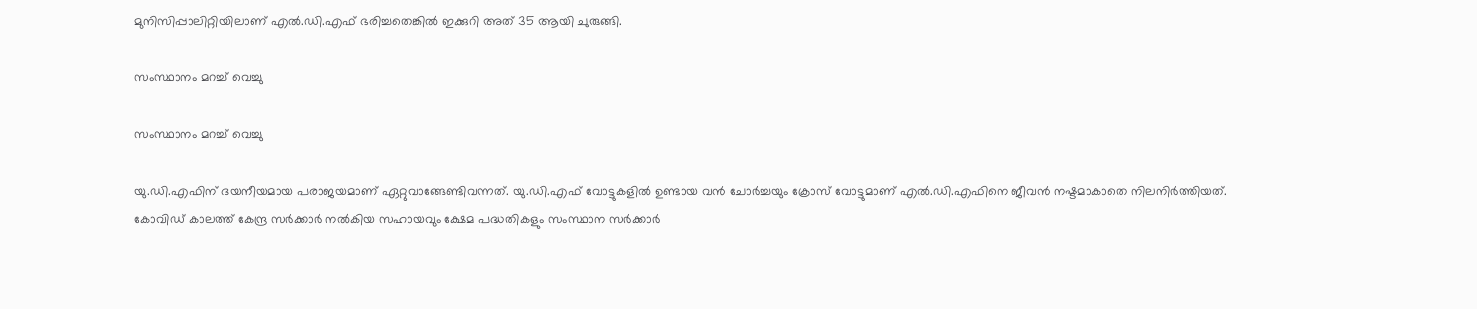മുനിസിപ്പാലിറ്റിയിലാണ് എൽ.ഡി.എഫ് ഭരിച്ചതെങ്കിൽ ഇക്കുറി അത് 35 ആയി ചുരുങ്ങി.

സംസ്ഥാനം മറച്ച് വെച്ചു

സംസ്ഥാനം മറച്ച് വെച്ചു

യു.ഡി.എഫിന് ദയനീയമായ പരാജയമാണ് ഏറ്റുവാങ്ങേണ്ടിവന്നത്. യു.ഡി.എഫ് വോട്ടുകളിൽ ഉണ്ടായ വൻ ചോർച്ചയും ക്രോസ് വോട്ടുമാണ് എൽ.ഡി.എഫിനെ ജീവൻ നഷ്ടമാകാതെ നിലനിർത്തിയത്.
കോവിഡ് കാലത്ത് കേന്ദ്ര സർക്കാർ നൽകിയ സഹായവും ക്ഷേമ പദ്ധതികളും സംസ്ഥാന സർക്കാർ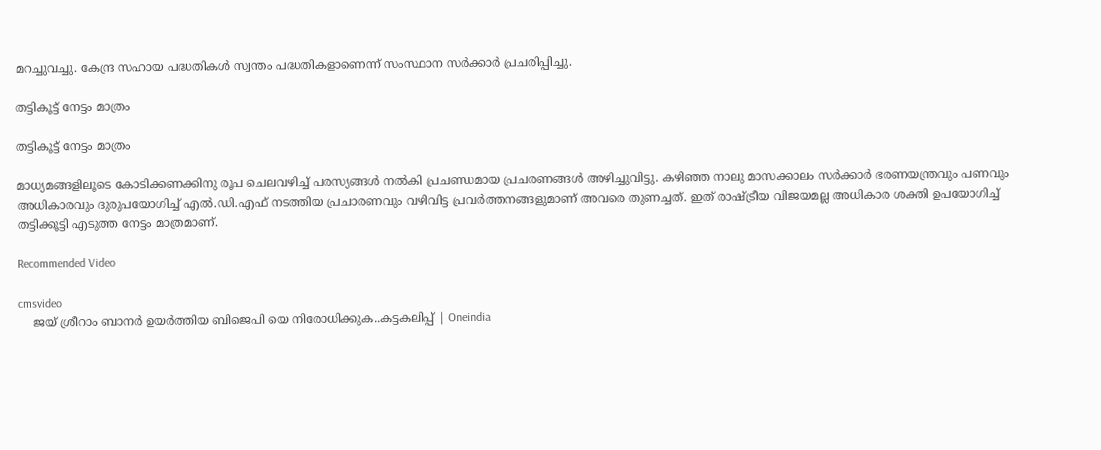മറച്ചുവച്ചു. കേന്ദ്ര സഹായ പദ്ധതികൾ സ്വന്തം പദ്ധതികളാണെന്ന് സംസ്ഥാന സർക്കാർ പ്രചരിപ്പിച്ചു.

തട്ടികൂട്ട് നേട്ടം മാത്രം

തട്ടികൂട്ട് നേട്ടം മാത്രം

മാധ്യമങ്ങളിലൂടെ കോടിക്കണക്കിനു രൂപ ചെലവഴിച്ച് പരസ്യങ്ങൾ നൽകി പ്രചണ്ഡമായ പ്രചരണങ്ങൾ അഴിച്ചുവിട്ടു. കഴിഞ്ഞ നാലു മാസക്കാലം സർക്കാർ ഭരണയന്ത്രവും പണവും അധികാരവും ദുരുപയോഗിച്ച് എൽ.ഡി.എഫ് നടത്തിയ പ്രചാരണവും വഴിവിട്ട പ്രവർത്തനങ്ങളുമാണ് അവരെ തുണച്ചത്. ഇത് രാഷ്ട്രീയ വിജയമല്ല അധികാര ശക്തി ഉപയോഗിച്ച് തട്ടിക്കൂട്ടി എടുത്ത നേട്ടം മാത്രമാണ്.

Recommended Video

cmsvideo
    ജയ് ശ്രീറാം ബാനർ ഉയർത്തിയ ബിജെപി യെ നിരോധിക്കുക..കട്ടകലിപ്പ് | Oneindia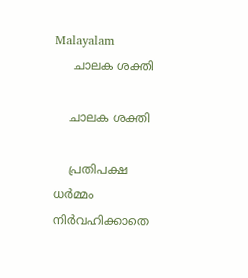Malayalam
     ചാലക ശക്തി

    ചാലക ശക്തി

    പ്രതിപക്ഷ ധർമ്മം നിർവഹിക്കാതെ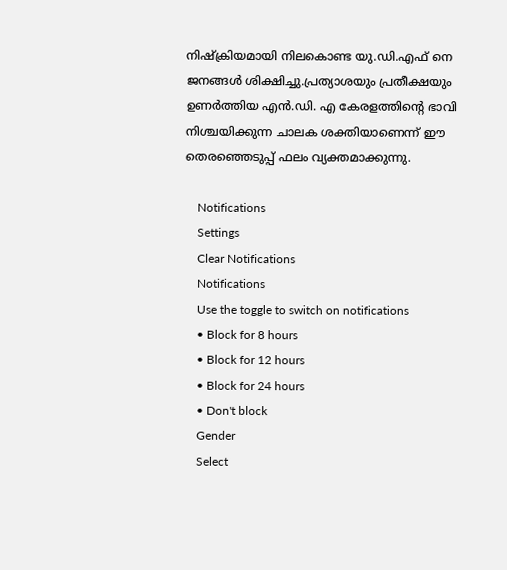നിഷ്ക്രിയമായി നിലകൊണ്ട യു.ഡി.എഫ് നെ ജനങ്ങൾ ശിക്ഷിച്ചു.പ്രത്യാശയും പ്രതീക്ഷയും ഉണർത്തിയ എൻ.ഡി. എ കേരളത്തിന്റെ ഭാവി നിശ്ചയിക്കുന്ന ചാലക ശക്തിയാണെന്ന് ഈ തെരഞ്ഞെടുപ്പ് ഫലം വ്യക്തമാക്കുന്നു.

    Notifications
    Settings
    Clear Notifications
    Notifications
    Use the toggle to switch on notifications
    • Block for 8 hours
    • Block for 12 hours
    • Block for 24 hours
    • Don't block
    Gender
    Select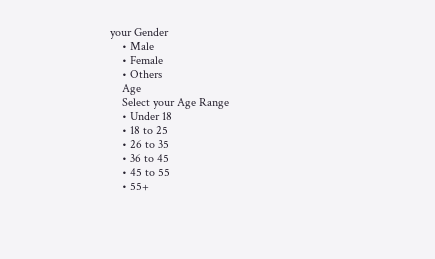your Gender
    • Male
    • Female
    • Others
    Age
    Select your Age Range
    • Under 18
    • 18 to 25
    • 26 to 35
    • 36 to 45
    • 45 to 55
    • 55+